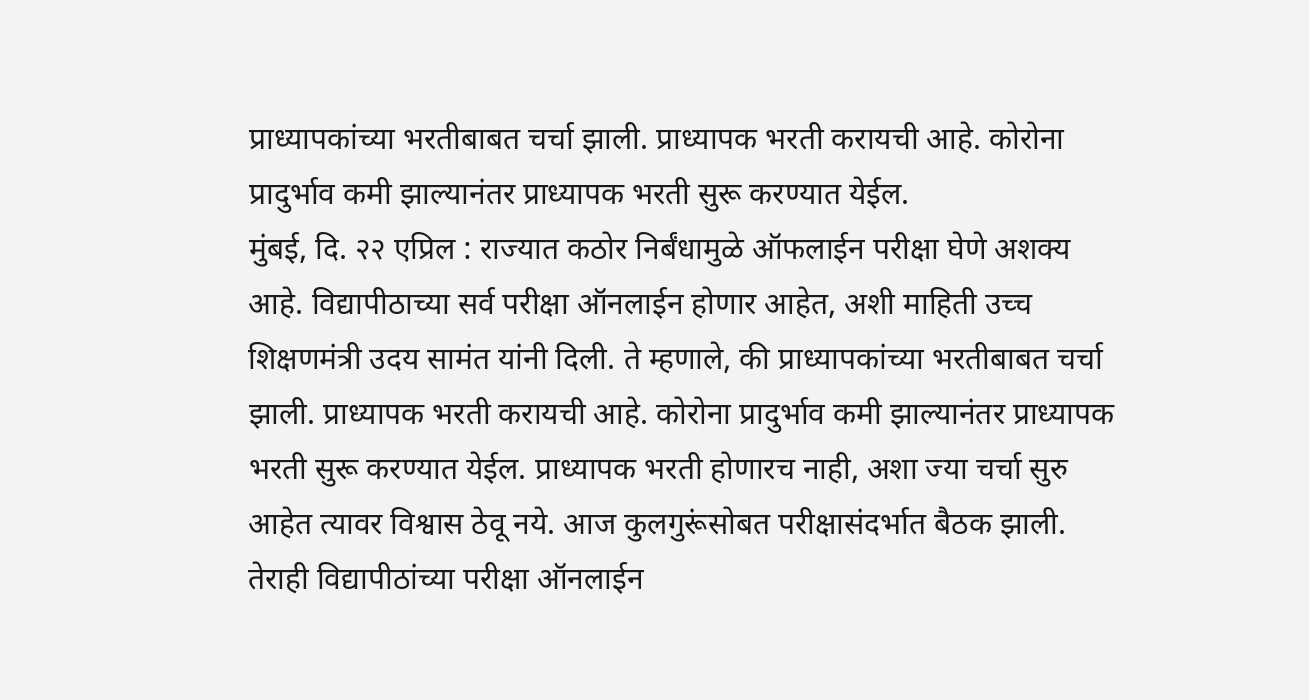प्राध्यापकांच्या भरतीबाबत चर्चा झाली. प्राध्यापक भरती करायची आहे. कोरोना प्रादुर्भाव कमी झाल्यानंतर प्राध्यापक भरती सुरू करण्यात येईल.
मुंबई, दि. २२ एप्रिल : राज्यात कठोर निर्बंधामुळे ऑफलाईन परीक्षा घेणे अशक्य आहे. विद्यापीठाच्या सर्व परीक्षा ऑनलाईन होणार आहेत, अशी माहिती उच्च शिक्षणमंत्री उदय सामंत यांनी दिली. ते म्हणाले, की प्राध्यापकांच्या भरतीबाबत चर्चा झाली. प्राध्यापक भरती करायची आहे. कोरोना प्रादुर्भाव कमी झाल्यानंतर प्राध्यापक भरती सुरू करण्यात येईल. प्राध्यापक भरती होणारच नाही, अशा ज्या चर्चा सुरु आहेत त्यावर विश्वास ठेवू नये. आज कुलगुरूंसोबत परीक्षासंदर्भात बैठक झाली. तेराही विद्यापीठांच्या परीक्षा ऑनलाईन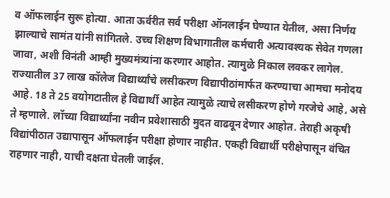व ऑफलाईन सुरू होत्या. आता ऊर्वरीत सर्व परीक्षा ऑनलाईन घेण्यात येतील, असा निर्णय झाल्याचे सामंत यांनी सांगितले. उच्च शिक्षण विभागातील कर्मचारी अत्यावश्यक सेवेत गणला जावा, अशी विनंती आम्ही मुख्यमंत्र्यांना करणार आहोत. त्यामुळे निकाल लवकर लागेल. राज्यातील 37 लाख कॉलेज विद्यार्थ्यांचे लसीकरण विद्यापीठांमार्फत करण्याचा आमचा मनोदय आहे. 18 ते 25 वयोगटातील हे विद्यार्थी आहेत त्यामुळे त्याचे लसीकरण होणे गरजेचे आहे, असे ते म्हणाले. लॉच्या विद्यार्थ्यांना नवीन प्रवेशासाठी मुदत वाढवून देणार आहोत. तेराही अकृषी विद्यांपीठात उद्यापासून ऑफलाईन परीक्षा होणार नाहीत. एकही विद्यार्थी परीक्षेपासून वंचित राहणार नाही, याची दक्षता घेतली जाईल.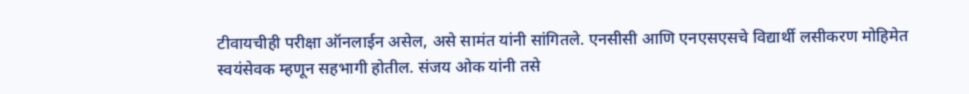टीवायचीही परीक्षा ऑनलाईन असेल, असे सामंत यांनी सांगितले. एनसीसी आणि एनएसएसचे विद्यार्थी लसीकरण मोहिमेत स्वयंसेवक म्हणून सहभागी होतील. संजय ओक यांनी तसे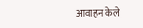आवाहन केले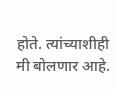होते. त्यांच्याशीही मी बोलणार आहे.